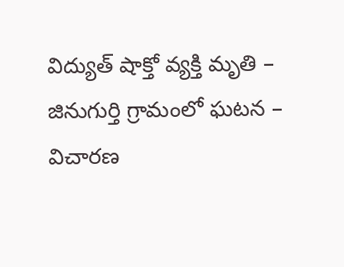విద్యుత్ షాక్తో వ్యక్తి మృతి – జినుగుర్తి గ్రామంలో ఘటన – విచారణ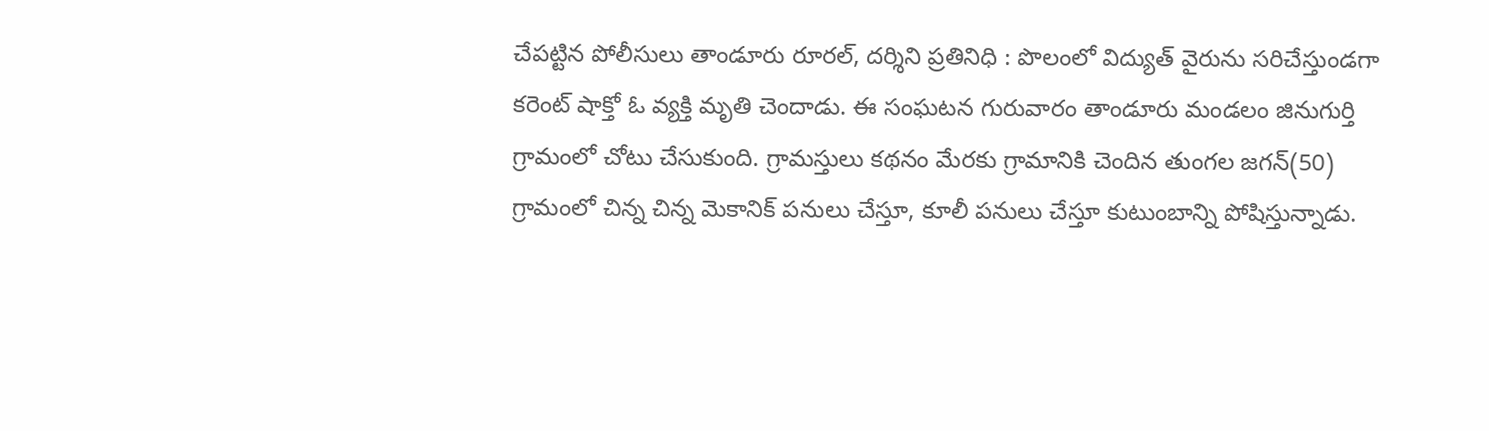చేపట్టిన పోలీసులు తాండూరు రూరల్, దర్శిని ప్రతినిధి : పొలంలో విద్యుత్ వైరును సరిచేస్తుండగా కరెంట్ షాక్తో ఓ వ్యక్తి మృతి చెందాడు. ఈ సంఘటన గురువారం తాండూరు మండలం జినుగుర్తి గ్రామంలో చోటు చేసుకుంది. గ్రామస్తులు కథనం మేరకు గ్రామానికి చెందిన తుంగల జగన్(50) గ్రామంలో చిన్న చిన్న మెకానిక్ పనులు చేస్తూ, కూలీ పనులు చేస్తూ కుటుంబాన్ని పోషిస్తున్నాడు.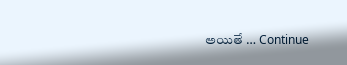అయితే … Continue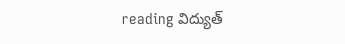reading విద్యుత్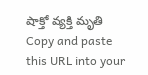షాక్తో వ్యక్తి మృతి
Copy and paste this URL into your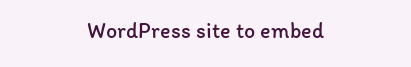WordPress site to embed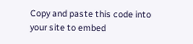Copy and paste this code into your site to embed